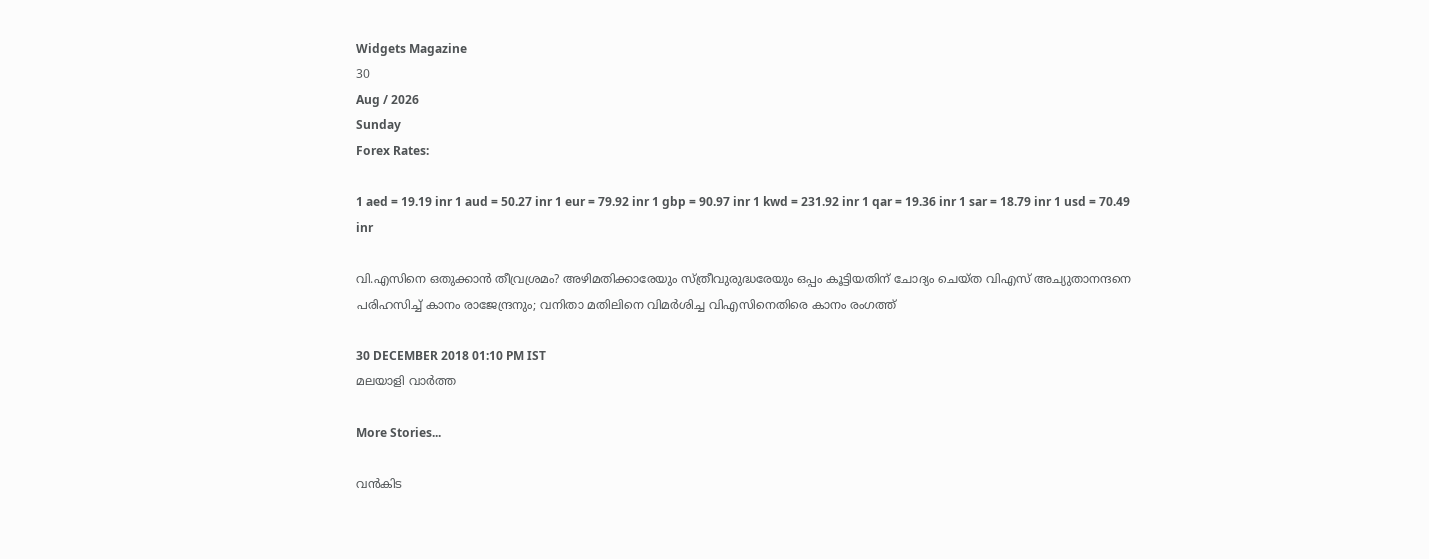Widgets Magazine
30
Aug / 2026
Sunday
Forex Rates:

1 aed = 19.19 inr 1 aud = 50.27 inr 1 eur = 79.92 inr 1 gbp = 90.97 inr 1 kwd = 231.92 inr 1 qar = 19.36 inr 1 sar = 18.79 inr 1 usd = 70.49 inr

വി.എസിനെ ഒതുക്കാന്‍ തീവ്രശ്രമം? അഴിമതിക്കാരേയും സ്ത്രീവുരുദ്ധരേയും ഒപ്പം കൂട്ടിയതിന് ചോദ്യം ചെയ്ത വിഎസ് അച്യുതാനന്ദനെ പരിഹസിച്ച് കാനം രാജേന്ദ്രനും; വനിതാ മതിലിനെ വിമര്‍ശിച്ച വിഎസിനെതിരെ കാനം രംഗത്ത്

30 DECEMBER 2018 01:10 PM IST
മലയാളി വാര്‍ത്ത

More Stories...

വൻകിട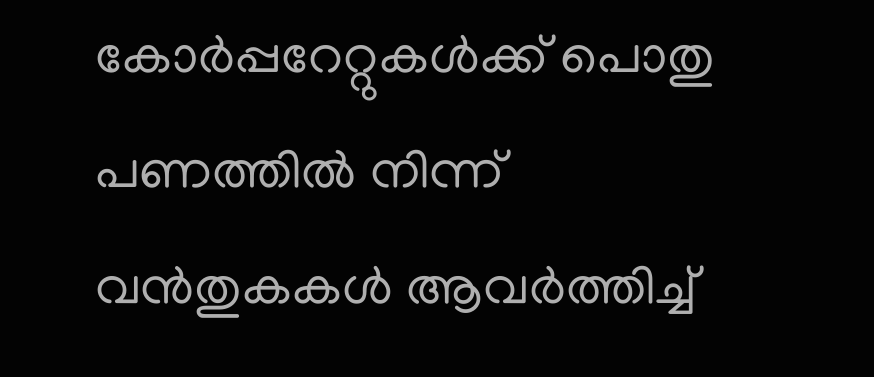കോർപ്പറേറ്റുകൾക്ക് പൊതു പണത്തിൽ നിന്ന് വൻതുകകൾ ആവർത്തിച്ച്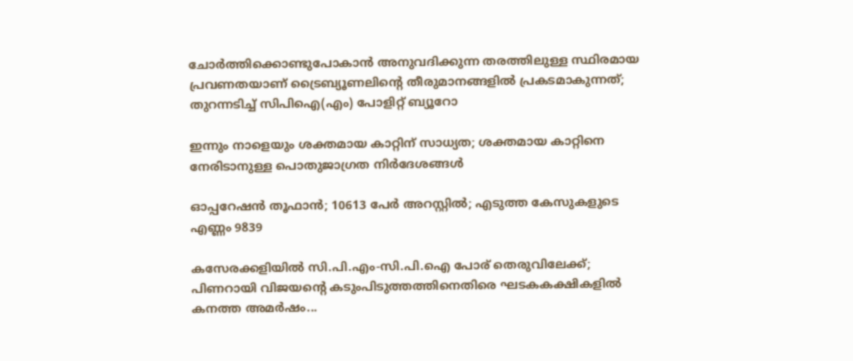ചോർത്തിക്കൊണ്ടുപോകാൻ അനുവദിക്കുന്ന തരത്തിലുള്ള സ്ഥിരമായ പ്രവണതയാണ് ട്രൈബ്യൂണലിന്റെ തീരുമാനങ്ങളിൽ പ്രകടമാകുന്നത്; തുറന്നടിച്ച് സിപിഐ(എം) പോളിറ്റ് ബ്യൂറോ

ഇന്നും നാളെയും ശക്തമായ കാറ്റിന് സാധ്യത; ശക്തമായ കാറ്റിനെ നേരിടാനുള്ള പൊതുജാഗ്രത നിർദേശങ്ങൾ

ഓപ്പറേഷന്‍ തൂഫാന്‍; 10613 പേർ അറസ്റ്റിൽ; എടുത്ത കേസുകളുടെ എണ്ണം 9839

കസേരക്കളിയിൽ സി.പി.എം-സി.പി.ഐ പോര് തെരുവിലേക്ക്; പിണറായി വിജയന്റെ കടുംപിടുത്തത്തിനെതിരെ ഘടകകക്ഷികളിൽ കനത്ത അമർഷം...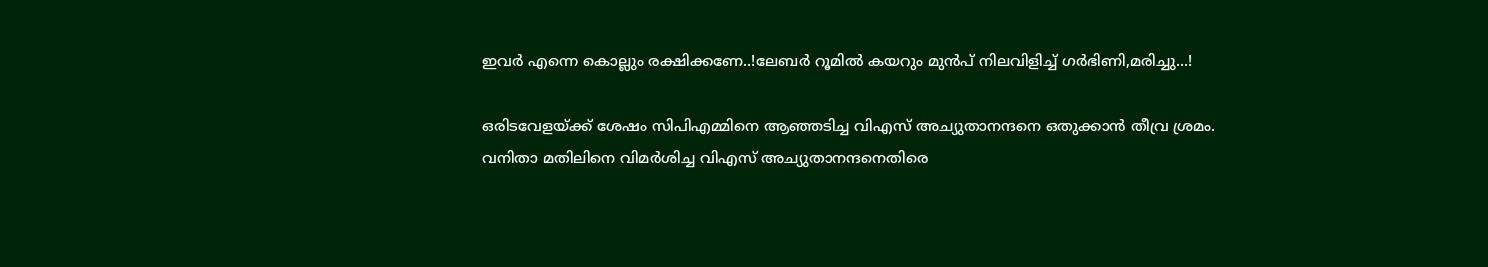ഇവർ എന്നെ കൊല്ലും രക്ഷിക്കണേ..!ലേബർ റൂമിൽ കയറും മുൻപ് നിലവിളിച്ച് ഗർഭിണി,മരിച്ചു...!

ഒരിടവേളയ്ക്ക് ശേഷം സിപിഎമ്മിനെ ആഞ്ഞടിച്ച വിഎസ് അച്യുതാനന്ദനെ ഒതുക്കാന്‍ തീവ്ര ശ്രമം. വനിതാ മതിലിനെ വിമര്‍ശിച്ച വിഎസ് അച്യുതാനന്ദനെതിരെ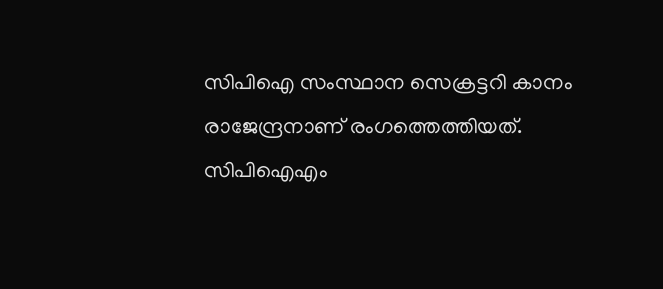സിപിഐ സംസ്ഥാന സെക്രട്ടറി കാനം രാജേന്ദ്രനാണ് രംഗത്തെത്തിയത്. സിപിഐഎം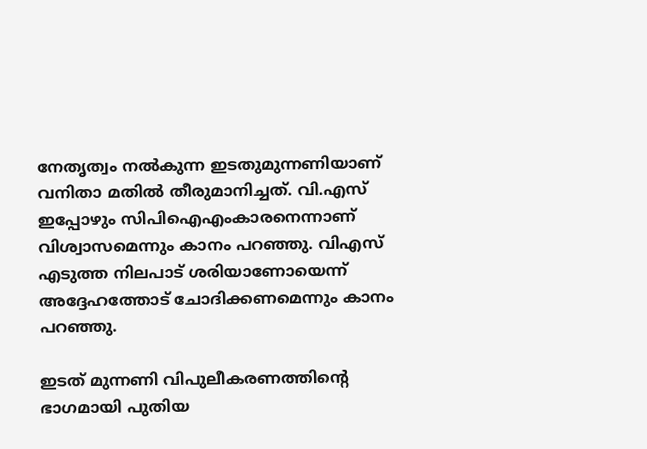നേതൃത്വം നല്‍കുന്ന ഇടതുമുന്നണിയാണ് വനിതാ മതില്‍ തീരുമാനിച്ചത്. വി.എസ് ഇപ്പോഴും സിപിഐഎംകാരനെന്നാണ് വിശ്വാസമെന്നും കാനം പറഞ്ഞു. വിഎസ് എടുത്ത നിലപാട് ശരിയാണോയെന്ന് അദ്ദേഹത്തോട് ചോദിക്കണമെന്നും കാനം പറഞ്ഞു.

ഇടത് മുന്നണി വിപുലീകരണത്തിന്റെ ഭാഗമായി പുതിയ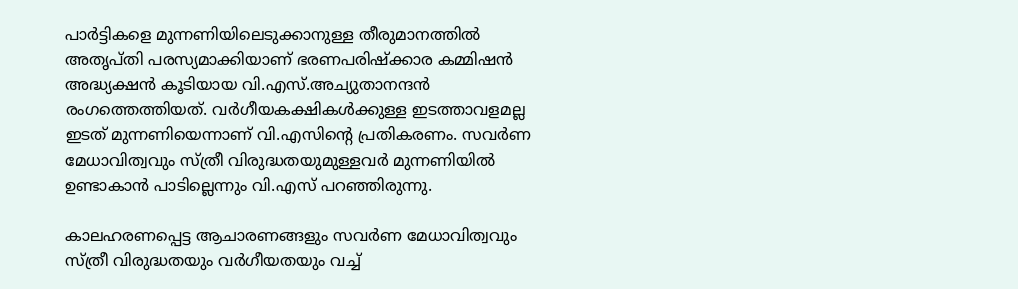പാര്‍ട്ടികളെ മുന്നണിയിലെടുക്കാനുള്ള തീരുമാനത്തില്‍ അതൃപ്തി പരസ്യമാക്കിയാണ് ഭരണപരിഷ്‌ക്കാര കമ്മിഷന്‍ അദ്ധ്യക്ഷന്‍ കൂടിയായ വി.എസ്.അച്യുതാനന്ദന്‍ രംഗത്തെത്തിയത്. വര്‍ഗീയകക്ഷികള്‍ക്കുള്ള ഇടത്താവളമല്ല ഇടത് മുന്നണിയെന്നാണ് വി.എസിന്റെ പ്രതികരണം. സവര്‍ണ മേധാവിത്വവും സ്ത്രീ വിരുദ്ധതയുമുള്ളവര്‍ മുന്നണിയില്‍ ഉണ്ടാകാന്‍ പാടില്ലെന്നും വി.എസ് പറഞ്ഞിരുന്നു.

കാലഹരണപ്പെട്ട ആചാരണങ്ങളും സവര്‍ണ മേധാവിത്വവും സ്ത്രീ വിരുദ്ധതയും വര്‍ഗീയതയും വച്ച്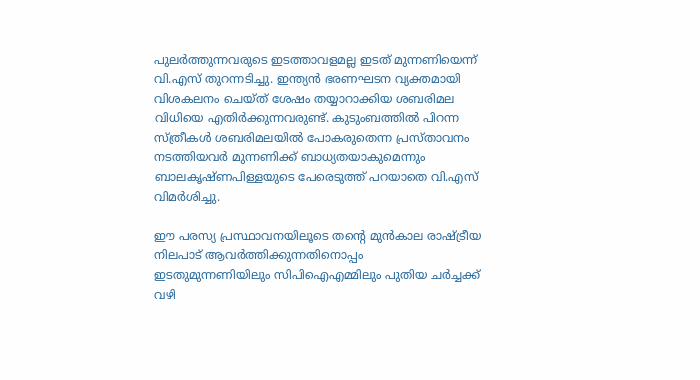പുലര്‍ത്തുന്നവരുടെ ഇടത്താവളമല്ല ഇടത് മുന്നണിയെന്ന് വി.എസ് തുറന്നടിച്ചു. ഇന്ത്യന്‍ ഭരണഘടന വ്യക്തമായി വിശകലനം ചെയ്ത് ശേഷം തയ്യാറാക്കിയ ശബരിമല വിധിയെ എതിര്‍ക്കുന്നവരുണ്ട്. കുടുംബത്തില്‍ പിറന്ന സ്ത്രീകള്‍ ശബരിമലയില്‍ പോകരുതെന്ന പ്രസ്താവനം നടത്തിയവര്‍ മുന്നണിക്ക് ബാധ്യതയാകുമെന്നും ബാലകൃഷ്ണപിള്ളയുടെ പേരെടുത്ത് പറയാതെ വി.എസ് വിമര്‍ശിച്ചു.

ഈ പരസ്യ പ്രസ്ഥാവനയിലൂടെ തന്റെ മുന്‍കാല രാഷ്ട്രീയ നിലപാട് ആവര്‍ത്തിക്കുന്നതിനൊപ്പം ഇടതുമുന്നണിയിലും സിപിഐഎമ്മിലും പുതിയ ചര്‍ച്ചക്ക് വഴി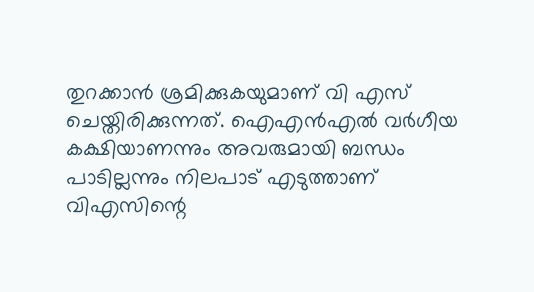തുറക്കാന്‍ ശ്രമിക്കുകയുമാണ് വി എസ് ചെയ്തിരിക്കുന്നത്. ഐഎന്‍എല്‍ വര്‍ഗീയ കക്ഷിയാണന്നും അവരുമായി ബന്ധം പാടില്ലന്നും നിലപാട് എടുത്താണ് വിഎസിന്റെ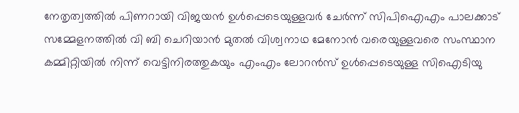നേതൃത്വത്തില്‍ പിണറായി വിജയന്‍ ഉള്‍പ്പെടെയുള്ളവര്‍ ചേര്‍ന്ന് സിപിഐഎം പാലക്കാട് സമ്മേളനത്തില്‍ വി ബി ചെറിയാന്‍ മുതല്‍ വിശ്വനാഥ മേനോന്‍ വരെയുള്ളവരെ സംസ്ഥാന കമ്മിറ്റിയില്‍ നിന്ന് വെട്ടിനിരത്തുകയും എംഎം ലോറന്‍സ് ഉള്‍പ്പെടെയുള്ള സിഐടിയു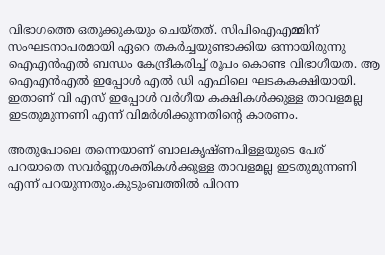വിഭാഗത്തെ ഒതുക്കുകയും ചെയ്തത്. സിപിഐഎമ്മിന് സംഘടനാപരമായി ഏറെ തകര്‍ച്ചയുണ്ടാക്കിയ ഒന്നായിരുന്നു ഐഎന്‍എല്‍ ബന്ധം കേന്ദ്രീകരിച്ച് രൂപം കൊണ്ട വിഭാഗീയത. ആ ഐഎന്‍എല്‍ ഇപ്പോള്‍ എല്‍ ഡി എഫിലെ ഘടകകക്ഷിയായി. ഇതാണ് വി എസ് ഇപ്പോള്‍ വര്‍ഗീയ കക്ഷികള്‍ക്കുള്ള താവളമല്ല ഇടതുമുന്നണി എന്ന് വിമര്‍ശിക്കുന്നതിന്റെ കാരണം.

അതുപോലെ തന്നെയാണ് ബാലകൃഷ്ണപിള്ളയുടെ പേര് പറയാതെ സവര്‍ണ്ണശക്തികള്‍ക്കുള്ള താവളമല്ല ഇടതുമുന്നണി എന്ന് പറയുന്നതും.കുടുംബത്തില്‍ പിറന്ന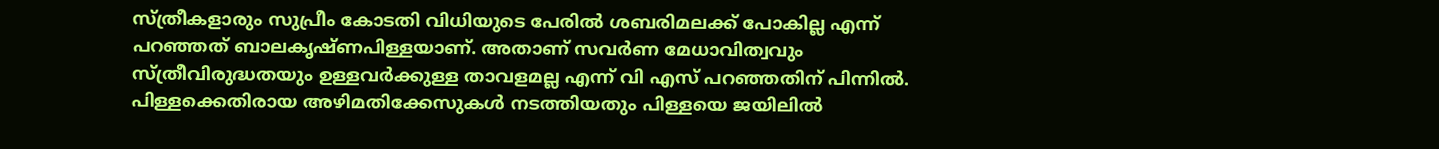സ്ത്രീകളാരും സുപ്രീം കോടതി വിധിയുടെ പേരില്‍ ശബരിമലക്ക് പോകില്ല എന്ന് പറഞ്ഞത് ബാലകൃഷ്ണപിള്ളയാണ്. അതാണ് സവര്‍ണ മേധാവിത്വവും സ്ത്രീവിരുദ്ധതയും ഉള്ളവര്‍ക്കുള്ള താവളമല്ല എന്ന് വി എസ് പറഞ്ഞതിന് പിന്നില്‍. പിള്ളക്കെതിരായ അഴിമതിക്കേസുകള്‍ നടത്തിയതും പിള്ളയെ ജയിലില്‍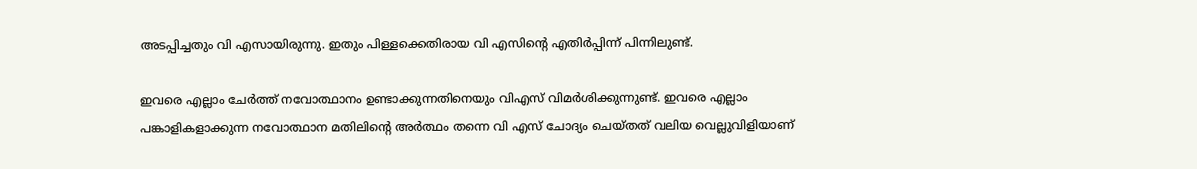അടപ്പിച്ചതും വി എസായിരുന്നു. ഇതും പിള്ളക്കെതിരായ വി എസിന്റെ എതിര്‍പ്പിന്ന് പിന്നിലുണ്ട്.

ഇവരെ എല്ലാം ചേര്‍ത്ത് നവോത്ഥാനം ഉണ്ടാക്കുന്നതിനെയും വിഎസ് വിമര്‍ശിക്കുന്നുണ്ട്. ഇവരെ എല്ലാം പങ്കാളികളാക്കുന്ന നവോത്ഥാന മതിലിന്റെ അര്‍ത്ഥം തന്നെ വി എസ് ചോദ്യം ചെയ്തത് വലിയ വെല്ലുവിളിയാണ്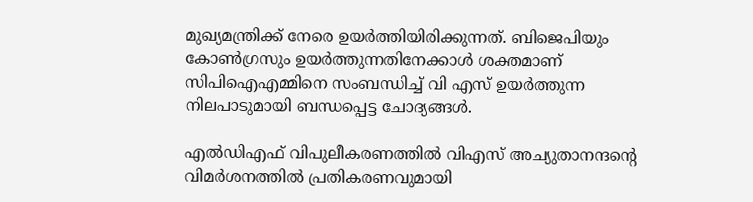മുഖ്യമന്ത്രിക്ക് നേരെ ഉയര്‍ത്തിയിരിക്കുന്നത്. ബിജെപിയും കോണ്‍ഗ്രസും ഉയര്‍ത്തുന്നതിനേക്കാള്‍ ശക്തമാണ് സിപിഐഎമ്മിനെ സംബന്ധിച്ച് വി എസ് ഉയര്‍ത്തുന്ന നിലപാടുമായി ബന്ധപ്പെട്ട ചോദ്യങ്ങള്‍.

എല്‍ഡിഎഫ് വിപുലീകരണത്തില്‍ വിഎസ് അച്യുതാനന്ദന്റെ വിമര്‍ശനത്തില്‍ പ്രതികരണവുമായി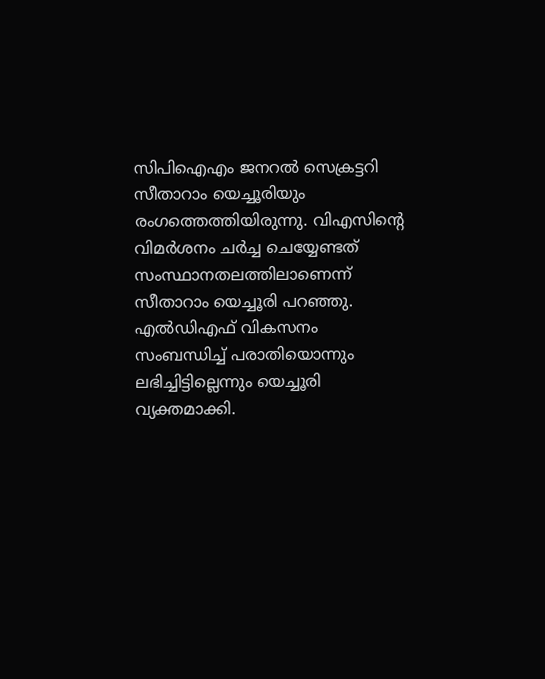സിപിഐഎം ജനറല്‍ സെക്രട്ടറി സീതാറാം യെച്ചൂരിയും രംഗത്തെത്തിയിരുന്നു. വിഎസിന്റെ വിമര്‍ശനം ചര്‍ച്ച ചെയ്യേണ്ടത് സംസ്ഥാനതലത്തിലാണെന്ന് സീതാറാം യെച്ചൂരി പറഞ്ഞു. എല്‍ഡിഎഫ് വികസനം സംബന്ധിച്ച് പരാതിയൊന്നും ലഭിച്ചിട്ടില്ലെന്നും യെച്ചൂരി വ്യക്തമാക്കി.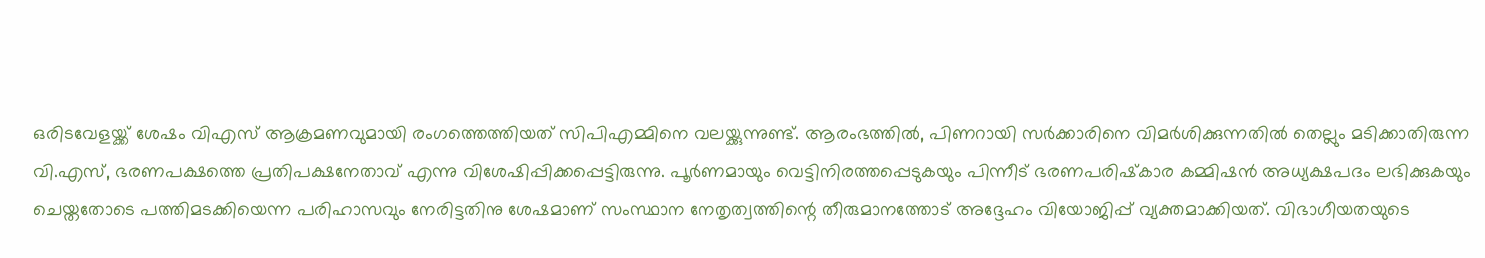ഒരിടവേളയ്ക്ക് ശേഷം വിഎസ് ആക്രമണവുമായി രംഗത്തെത്തിയത് സിപിഎമ്മിനെ വലയ്ക്കുന്നുണ്ട്. ആരംഭത്തില്‍, പിണറായി സര്‍ക്കാരിനെ വിമര്‍ശിക്കുന്നതില്‍ തെല്ലും മടിക്കാതിരുന്ന വി.എസ്, ഭരണപക്ഷത്തെ പ്രതിപക്ഷനേതാവ് എന്നു വിശേഷിപ്പിക്കപ്പെട്ടിരുന്നു. പൂര്‍ണമായും വെട്ടിനിരത്തപ്പെടുകയും പിന്നീട് ഭരണപരിഷ്‌കാര കമ്മിഷന്‍ അധ്യക്ഷപദം ലഭിക്കുകയും ചെയ്തതോടെ പത്തിമടക്കിയെന്ന പരിഹാസവും നേരിട്ടതിനു ശേഷമാണ് സംസ്ഥാന നേതൃത്വത്തിന്റെ തീരുമാനത്തോട് അദ്ദേഹം വിയോജിപ്പ് വ്യക്തമാക്കിയത്. വിഭാഗീയതയുടെ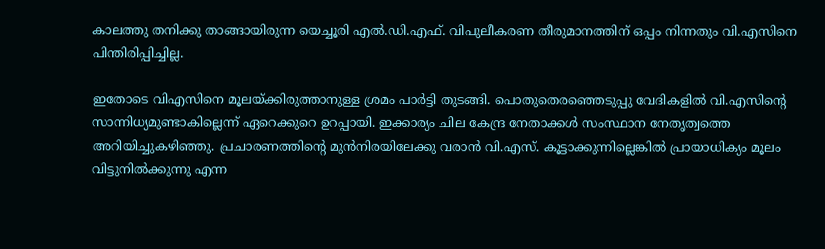കാലത്തു തനിക്കു താങ്ങായിരുന്ന യെച്ചൂരി എല്‍.ഡി.എഫ്. വിപുലീകരണ തീരുമാനത്തിന് ഒപ്പം നിന്നതും വി.എസിനെ പിന്തിരിപ്പിച്ചില്ല.

ഇതോടെ വിഎസിനെ മൂലയ്ക്കിരുത്താനുള്ള ശ്രമം പാര്‍ട്ടി തുടങ്ങി. പൊതുതെരഞ്ഞെടുപ്പു വേദികളില്‍ വി.എസിന്റെ സാന്നിധ്യമുണ്ടാകില്ലെന്ന് ഏറെക്കുറെ ഉറപ്പായി. ഇക്കാര്യം ചില കേന്ദ്ര നേതാക്കള്‍ സംസ്ഥാന നേതൃത്വത്തെ അറിയിച്ചുകഴിഞ്ഞു. പ്രചാരണത്തിന്റെ മുന്‍നിരയിലേക്കു വരാന്‍ വി.എസ്. കൂട്ടാക്കുന്നില്ലെങ്കില്‍ പ്രായാധിക്യം മൂലം വിട്ടുനില്‍ക്കുന്നു എന്ന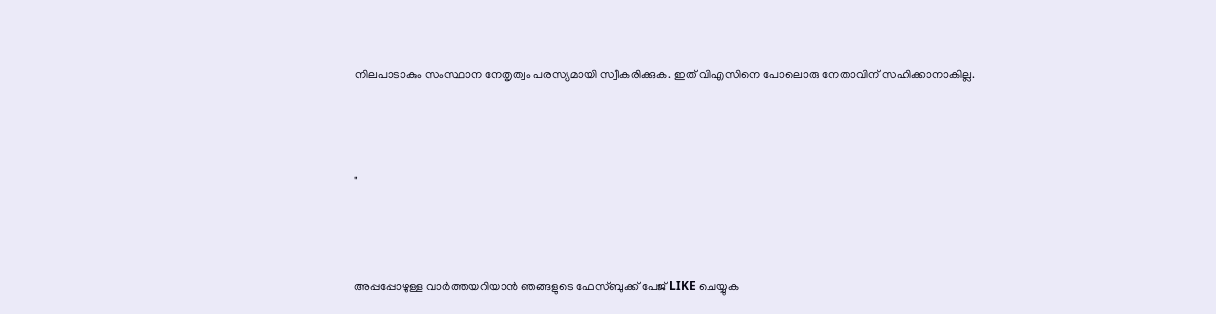നിലപാടാകും സംസ്ഥാന നേതൃത്വം പരസ്യമായി സ്വീകരിക്കുക. ഇത് വിഎസിനെ പോലൊരു നേതാവിന് സഹിക്കാനാകില്ല.



"



അപ്പപ്പോഴുള്ള വാര്‍ത്തയറിയാന്‍ ഞങ്ങളുടെ ഫേസ്‌ബുക്ക്‌ പേജ് LIKE ചെയ്യുക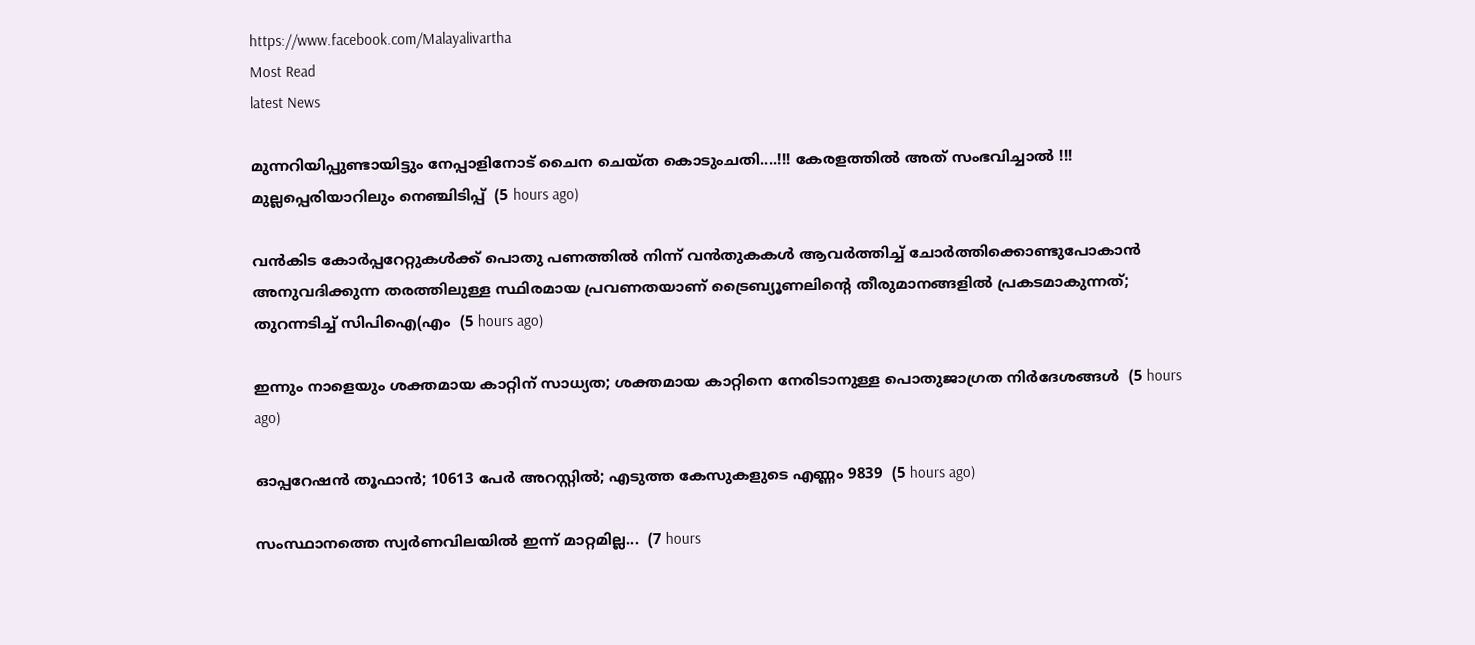https://www.facebook.com/Malayalivartha
Most Read
latest News

മുന്നറിയിപ്പുണ്ടായിട്ടും നേപ്പാളിനോട് ചൈന ചെയ്ത കൊടുംചതി....!!! കേരളത്തിൽ അത് സംഭവിച്ചാൽ !!! മുല്ലപ്പെരിയാറിലും നെഞ്ചിടിപ്പ്  (5 hours ago)

വൻകിട കോർപ്പറേറ്റുകൾക്ക് പൊതു പണത്തിൽ നിന്ന് വൻതുകകൾ ആവർത്തിച്ച് ചോർത്തിക്കൊണ്ടുപോകാൻ അനുവദിക്കുന്ന തരത്തിലുള്ള സ്ഥിരമായ പ്രവണതയാണ് ട്രൈബ്യൂണലിന്റെ തീരുമാനങ്ങളിൽ പ്രകടമാകുന്നത്; തുറന്നടിച്ച് സിപിഐ(എം  (5 hours ago)

ഇന്നും നാളെയും ശക്തമായ കാറ്റിന് സാധ്യത; ശക്തമായ കാറ്റിനെ നേരിടാനുള്ള പൊതുജാഗ്രത നിർദേശങ്ങൾ  (5 hours ago)

ഓപ്പറേഷന്‍ തൂഫാന്‍; 10613 പേർ അറസ്റ്റിൽ; എടുത്ത കേസുകളുടെ എണ്ണം 9839  (5 hours ago)

സംസ്ഥാനത്തെ സ്വർണവിലയിൽ ഇന്ന് മാറ്റമില്ല...  (7 hours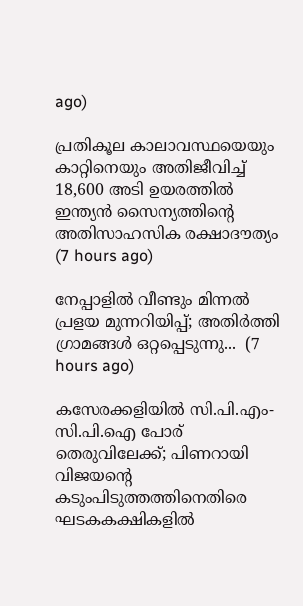ago)

പ്രതികൂല കാലാവസ്ഥയെയും കാറ്റിനെയും അതിജീവിച്ച് 18,600 അടി ഉയരത്തിൽ ഇന്ത്യൻ സൈന്യത്തിന്റെ അതിസാഹസിക രക്ഷാദൗത്യം  (7 hours ago)

നേപ്പാളിൽ വീണ്ടും മിന്നൽ പ്രളയ മുന്നറിയിപ്പ്; അതിർത്തി ഗ്രാമങ്ങൾ ഒറ്റപ്പെടുന്നു...  (7 hours ago)

കസേരക്കളിയിൽ സി.പി.എം-സി.പി.ഐ പോര് തെരുവിലേക്ക്; പിണറായി വിജയന്റെ കടുംപിടുത്തത്തിനെതിരെ ഘടകകക്ഷികളിൽ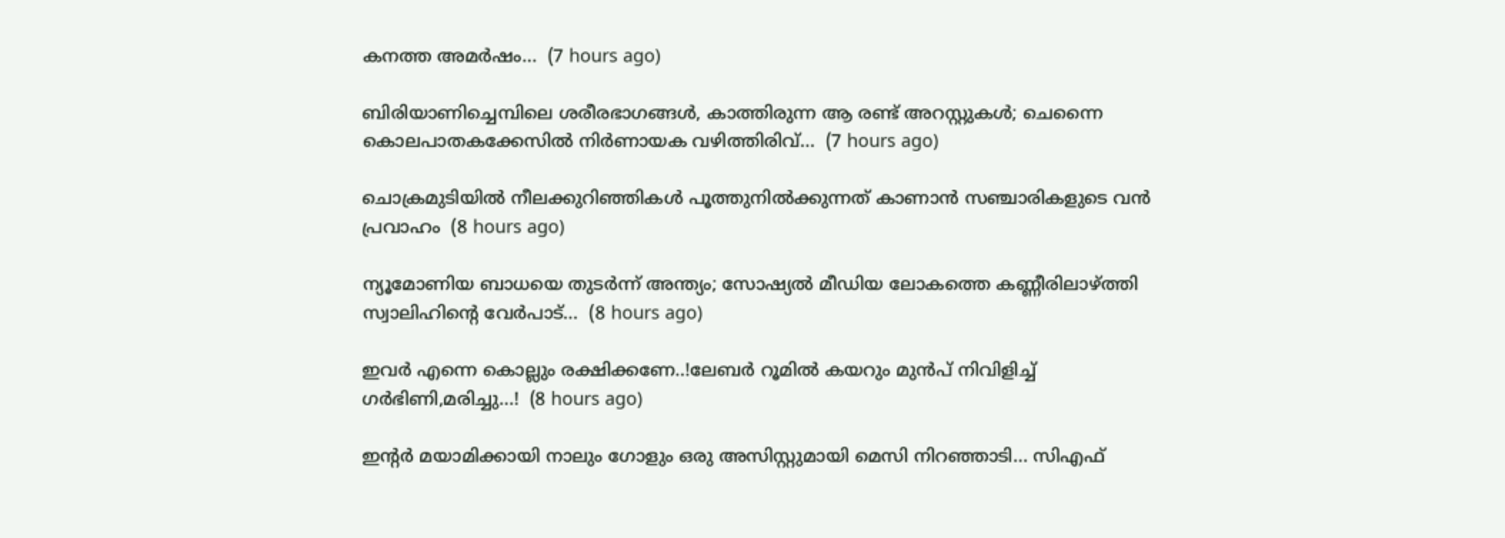കനത്ത അമർഷം...  (7 hours ago)

ബിരിയാണിച്ചെമ്പിലെ ശരീരഭാഗങ്ങൾ, കാത്തിരുന്ന ആ രണ്ട് അറസ്റ്റുകൾ; ചെന്നൈ കൊലപാതകക്കേസിൽ നിർണായക വഴിത്തിരിവ്...  (7 hours ago)

ചൊക്രമുടിയിൽ നീലക്കുറിഞ്ഞികൾ പൂത്തുനിൽക്കുന്നത് കാണാൻ സഞ്ചാരികളുടെ വൻ പ്രവാഹം  (8 hours ago)

ന്യൂമോണിയ ബാധയെ തുടർന്ന് അന്ത്യം; സോഷ്യൽ മീഡിയ ലോകത്തെ കണ്ണീരിലാഴ്ത്തി സ്വാലിഹിന്റെ വേർപാട്...  (8 hours ago)

ഇവർ എന്നെ കൊല്ലും രക്ഷിക്കണേ..!ലേബർ റൂമിൽ കയറും മുൻപ് നിവിളിച്ച് ഗർഭിണി,മരിച്ചു...!  (8 hours ago)

ഇന്റർ മയാമിക്കായി നാലും ഗോളും ഒരു അസിസ്റ്റുമായി മെസി നിറഞ്ഞാടി... സിഎഫ്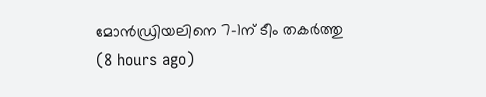മോൻഡ്രിയലിനെ 7-1ന് ടീം തകർത്തു  (8 hours ago)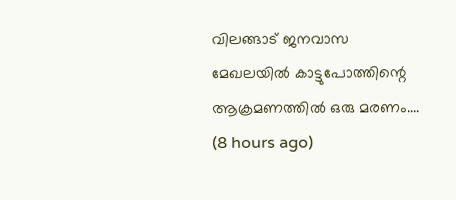വിലങ്ങാട് ജനവാസ മേഖലയിൽ കാട്ടുപോത്തിന്റെ ആക്രമണത്തിൽ ഒരു മരണം....  (8 hours ago)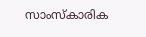സാംസ്കാരിക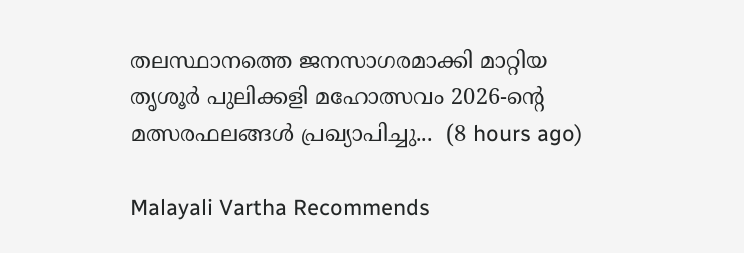തലസ്ഥാനത്തെ ജനസാഗരമാക്കി മാറ്റിയ തൃശൂർ പുലിക്കളി മഹോത്സവം 2026-ന്റെ മത്സരഫലങ്ങൾ പ്രഖ്യാപിച്ചു...  (8 hours ago)

Malayali Vartha Recommends